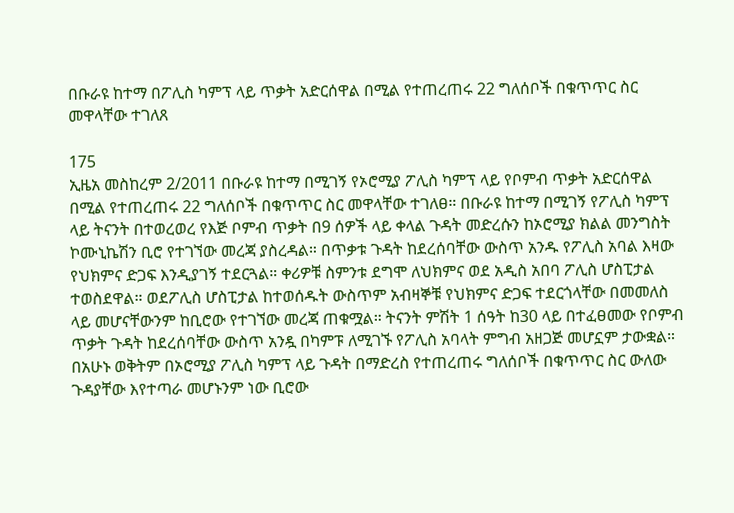በቡራዩ ከተማ በፖሊስ ካምፕ ላይ ጥቃት አድርሰዋል በሚል የተጠረጠሩ 22 ግለሰቦች በቁጥጥር ስር መዋላቸው ተገለጸ

175
ኢዜአ መስከረም 2/2011 በቡራዩ ከተማ በሚገኝ የኦሮሚያ ፖሊስ ካምፕ ላይ የቦምብ ጥቃት አድርሰዋል በሚል የተጠረጠሩ 22 ግለሰቦች በቁጥጥር ስር መዋላቸው ተገለፀ። በቡራዩ ከተማ በሚገኝ የፖሊስ ካምፕ ላይ ትናንት በተወረወረ የእጅ ቦምብ ጥቃት በ9 ሰዎች ላይ ቀላል ጉዳት መድረሱን ከኦሮሚያ ክልል መንግስት ኮሙኒኬሽን ቢሮ የተገኘው መረጃ ያስረዳል። በጥቃቱ ጉዳት ከደረሰባቸው ውስጥ አንዱ የፖሊስ አባል እዛው የህክምና ድጋፍ እንዲያገኝ ተደርጓል። ቀሪዎቹ ስምንቱ ደግሞ ለህክምና ወደ አዲስ አበባ ፖሊስ ሆስፒታል ተወስደዋል። ወደፖሊስ ሆስፒታል ከተወሰዱት ውስጥም አብዛኞቹ የህክምና ድጋፍ ተደርጎላቸው በመመለስ ላይ መሆናቸውንም ከቢሮው የተገኘው መረጃ ጠቁሟል። ትናንት ምሽት 1 ሰዓት ከ30 ላይ በተፈፀመው የቦምብ ጥቃት ጉዳት ከደረሰባቸው ውስጥ አንዷ በካምፑ ለሚገኙ የፖሊስ አባላት ምግብ አዘጋጅ መሆኗም ታውቋል። በአሁኑ ወቅትም በኦሮሚያ ፖሊስ ካምፕ ላይ ጉዳት በማድረስ የተጠረጠሩ ግለሰቦች በቁጥጥር ስር ውለው ጉዳያቸው እየተጣራ መሆኑንም ነው ቢሮው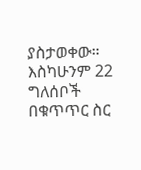ያስታወቀው። እስካሁንም 22 ግለሰቦች በቁጥጥር ስር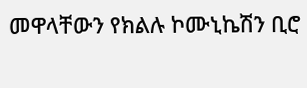መዋላቸውን የክልሉ ኮሙኒኬሽን ቢሮ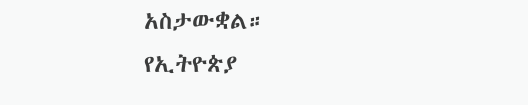አስታውቋል።
የኢትዮጵያ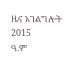ዜና አገልግሎት
2015
ዓ.ም